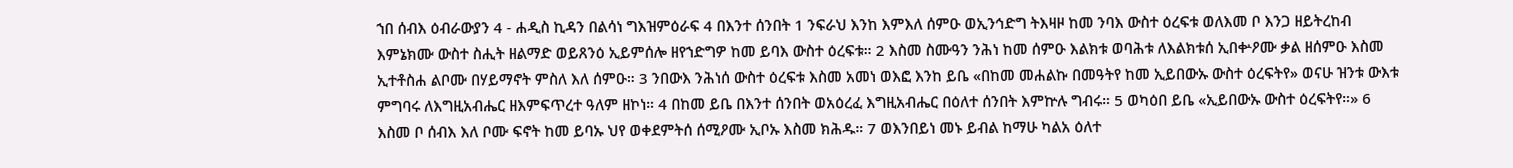ኀበ ሰብእ ዕብራውያን 4 - ሐዲስ ኪዳን በልሳነ ግእዝምዕራፍ 4 በእንተ ሰንበት 1 ንፍራህ እንከ እምእለ ሰምዑ ወኢንኅድግ ትእዛዞ ከመ ንባእ ውስተ ዕረፍቱ ወለእመ ቦ እንጋ ዘይትረከብ እምኔክሙ ውስተ ስሒት ዘልማድ ወይጸንዕ ኢይምሰሎ ዘየኀድግዎ ከመ ይባእ ውስተ ዕረፍቱ። 2 እስመ ስሙዓን ንሕነ ከመ ሰምዑ እልክቱ ወባሕቱ ለእልክቱሰ ኢበቍዖሙ ቃል ዘሰምዑ እስመ ኢተቶስሐ ልቦሙ በሃይማኖት ምስለ እለ ሰምዑ። 3 ንበውእ ንሕነሰ ውስተ ዕረፍቱ እስመ አመነ ወእፎ እንከ ይቤ «በከመ መሐልኩ በመዓትየ ከመ ኢይበውኡ ውስተ ዕረፍትየ» ወናሁ ዝንቱ ውእቱ ምግባሩ ለእግዚአብሔር ዘእምፍጥረተ ዓለም ዘኮነ። 4 በከመ ይቤ በእንተ ሰንበት ወአዕረፈ እግዚአብሔር በዕለተ ሰንበት እምኵሉ ግብሩ። 5 ወካዕበ ይቤ «ኢይበውኡ ውስተ ዕረፍትየ።» 6 እስመ ቦ ሰብእ እለ ቦሙ ፍኖት ከመ ይባኡ ህየ ወቀደምትሰ ሰሚዖሙ ኢቦኡ እስመ ክሕዱ። 7 ወእንበይነ መኑ ይብል ከማሁ ካልአ ዕለተ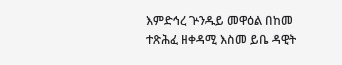እምድኅረ ጕንዱይ መዋዕል በከመ ተጽሕፈ ዘቀዳሚ እስመ ይቤ ዳዊት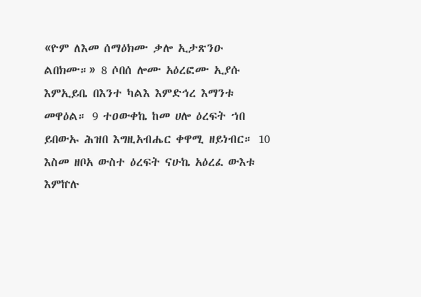«ዮም ለእመ ሰማዕክሙ ቃሎ ኢታጽንዑ ልበክሙ።» 8 ሶበሰ ሎሙ አዕረፎሙ ኢያሱ እምኢይቤ በእንተ ካልእ እምድኅረ እማንቱ መዋዕል። 9 ተዐውቀኬ ከመ ሀሎ ዕረፍት ኀበ ይበውኡ ሕዝበ እግዚአብሔር ቀዋሚ ዘይነብር። 10 እስመ ዘቦአ ውስተ ዕረፍት ናሁኬ አዕረፈ ውእቱ እምኵሉ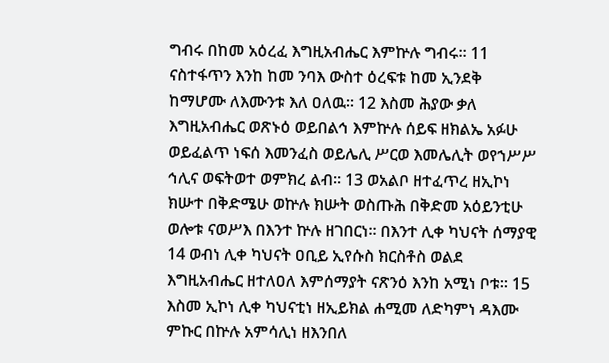ግብሩ በከመ አዕረፈ እግዚአብሔር እምኵሉ ግብሩ። 11 ናስተፋጥን እንከ ከመ ንባእ ውስተ ዕረፍቱ ከመ ኢንደቅ ከማሆሙ ለእሙንቱ እለ ዐለዉ። 12 እስመ ሕያው ቃለ እግዚአብሔር ወጽኑዕ ወይበልኅ እምኵሉ ሰይፍ ዘክልኤ አፉሁ ወይፈልጥ ነፍሰ እመንፈስ ወይሌሊ ሥርወ እመሌሊት ወየኀሥሥ ኅሊና ወፍትወተ ወምክረ ልብ። 13 ወአልቦ ዘተፈጥረ ዘኢኮነ ክሡተ በቅድሜሁ ወኵሉ ክሡት ወስጡሕ በቅድመ አዕይንቲሁ ወሎቱ ናወሥእ በእንተ ኵሉ ዘገበርነ። በእንተ ሊቀ ካህናት ሰማያዊ 14 ወብነ ሊቀ ካህናት ዐቢይ ኢየሱስ ክርስቶስ ወልደ እግዚአብሔር ዘተለዐለ እምሰማያት ናጽንዕ እንከ አሚነ ቦቱ። 15 እስመ ኢኮነ ሊቀ ካህናቲነ ዘኢይክል ሐሚመ ለድካምነ ዳእሙ ምኩር በኵሉ አምሳሊነ ዘእንበለ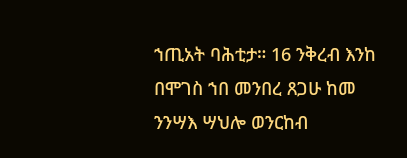ኀጢአት ባሕቲታ። 16 ንቅረብ እንከ በሞገስ ኀበ መንበረ ጸጋሁ ከመ ንንሣእ ሣህሎ ወንርከብ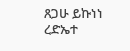ጸጋሁ ይኩነነ ረድኤተ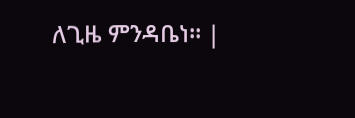ለጊዜ ምንዳቤነ። |